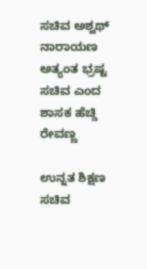ಸಚಿವ ಅಶ್ವಥ್ ನಾರಾಯಣ ಅತ್ಯಂತ ಭ್ರಷ್ಟ ಸಚಿವ ಎಂದ ಶಾಸಕ ಹೆಚ್ಡಿ ರೇವಣ್ಣ

ಉನ್ನತ ಶಿಕ್ಷಣ ಸಚಿವ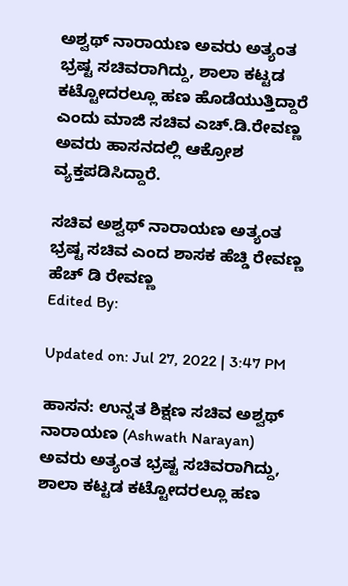ಅಶ್ವಥ್ ನಾರಾಯಣ ಅವರು ಅತ್ಯಂತ ಭ್ರಷ್ಟ ಸಚಿವರಾಗಿದ್ದು, ಶಾಲಾ ಕಟ್ಟಡ ಕಟ್ಟೋದರಲ್ಲೂ ಹಣ ಹೊಡೆಯುತ್ತಿದ್ದಾರೆ ಎಂದು ಮಾಜಿ ಸಚಿವ ಎಚ್.ಡಿ.ರೇವಣ್ಣ ಅವರು ಹಾಸನದಲ್ಲಿ ಆಕ್ರೋಶ ವ್ಯಕ್ತಪಡಿಸಿದ್ದಾರೆ.

ಸಚಿವ ಅಶ್ವಥ್ ನಾರಾಯಣ ಅತ್ಯಂತ ಭ್ರಷ್ಟ ಸಚಿವ ಎಂದ ಶಾಸಕ ಹೆಚ್ಡಿ ರೇವಣ್ಣ
ಹೆಚ್ ಡಿ ರೇವಣ್ಣ
Edited By:

Updated on: Jul 27, 2022 | 3:47 PM

ಹಾಸನ: ಉನ್ನತ ಶಿಕ್ಷಣ ಸಚಿವ ಅಶ್ವಥ್ ನಾರಾಯಣ (Ashwath Narayan) ಅವರು ಅತ್ಯಂತ ಭ್ರಷ್ಟ ಸಚಿವರಾಗಿದ್ದು, ಶಾಲಾ ಕಟ್ಟಡ ಕಟ್ಟೋದರಲ್ಲೂ ಹಣ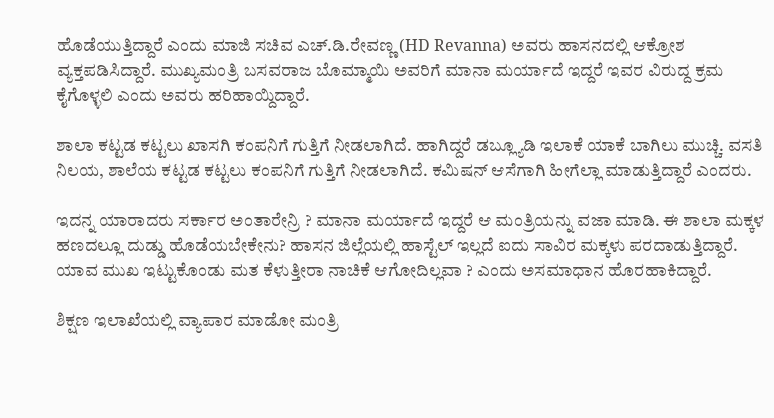ಹೊಡೆಯುತ್ತಿದ್ದಾರೆ ಎಂದು ಮಾಜಿ ಸಚಿವ ಎಚ್.ಡಿ.ರೇವಣ್ಣ (HD Revanna) ಅವರು ಹಾಸನದಲ್ಲಿ ಆಕ್ರೋಶ ವ್ಯಕ್ತಪಡಿಸಿದ್ದಾರೆ. ಮುಖ್ಯಮಂತ್ರಿ ಬಸವರಾಜ ಬೊಮ್ಮಾಯಿ ಅವರಿಗೆ ಮಾನಾ ಮರ್ಯಾದೆ ಇದ್ದರೆ ಇವರ ವಿರುದ್ದ ಕ್ರಮ ಕೈಗೊಳ್ಳಲಿ ಎಂದು ಅವರು ಹರಿಹಾಯ್ದಿದ್ದಾರೆ.

ಶಾಲಾ ಕಟ್ಟಡ ಕಟ್ಟಲು ಖಾಸಗಿ ಕಂಪನಿಗೆ ಗುತ್ತಿಗೆ ನೀಡಲಾಗಿದೆ. ಹಾಗಿದ್ದರೆ ಡಬ್ಲ್ಯೂಡಿ ಇಲಾಕೆ ಯಾಕೆ ಬಾಗಿಲು ಮುಚ್ಚಿ. ವಸತಿ ನಿಲಯ, ಶಾಲೆಯ ಕಟ್ಟಡ ಕಟ್ಟಲು ಕಂಪನಿಗೆ ಗುತ್ತಿಗೆ ನೀಡಲಾಗಿದೆ. ಕಮಿಷನ್ ಆಸೆಗಾಗಿ ಹೀಗೆಲ್ಲಾ ಮಾಡುತ್ತಿದ್ದಾರೆ ಎಂದರು.

ಇದನ್ನ ಯಾರಾದರು ಸರ್ಕಾರ ಅಂತಾರೇನ್ರಿ ? ಮಾನಾ ಮರ್ಯಾದೆ ಇದ್ದರೆ ಆ ಮಂತ್ರಿಯನ್ನು ವಜಾ ಮಾಡಿ. ಈ ಶಾಲಾ ಮಕ್ಕಳ ಹಣದಲ್ಲೂ ದುಡ್ಡು ಹೊಡೆಯಬೇಕೇನು? ಹಾಸನ ಜಿಲ್ಲೆಯಲ್ಲಿ ಹಾಸ್ಟೆಲ್ ಇಲ್ಲದೆ ಐದು ಸಾವಿರ ಮಕ್ಕಳು ಪರದಾಡುತ್ತಿದ್ದಾರೆ. ಯಾವ ಮುಖ ಇಟ್ಟುಕೊಂಡು ಮತ ಕೆಳುತ್ತೀರಾ ನಾಚಿಕೆ ಆಗೋದಿಲ್ಲವಾ ? ಎಂದು ಅಸಮಾಧಾನ ಹೊರಹಾಕಿದ್ದಾರೆ.

ಶಿಕ್ಷಣ ಇಲಾಖೆಯಲ್ಲಿ ವ್ಯಾಪಾರ ಮಾಡೋ ಮಂತ್ರಿ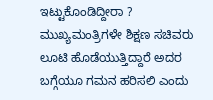ಇಟ್ಟುಕೊಂಡಿದ್ದೀರಾ ? ಮುಖ್ಯಮಂತ್ರಿಗಳೇ ಶಿಕ್ಷಣ ಸಚಿವರು ಲೂಟಿ ಹೊಡೆಯುತ್ತಿದ್ದಾರೆ ಅದರ ಬಗ್ಗೆಯೂ ಗಮನ ಹರಿಸಲಿ ಎಂದು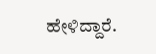ಹೇಳಿದ್ದಾರೆ.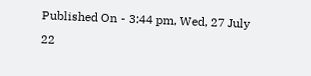Published On - 3:44 pm, Wed, 27 July 22